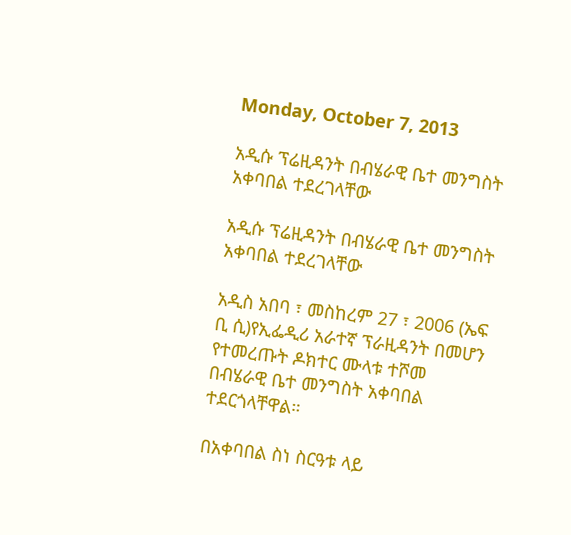Monday, October 7, 2013

አዲሱ ፕሬዚዳንት በብሄራዊ ቤተ መንግስት አቀባበል ተደረገላቸው

አዲሱ ፕሬዚዳንት በብሄራዊ ቤተ መንግስት አቀባበል ተደረገላቸው

አዲስ አበባ ፣ መስከረም 27 ፣ 2006 (ኤፍ ቢ ሲ)የኢፌዲሪ አራተኛ ፕራዚዳንት በመሆን የተመረጡት ዶክተር ሙላቱ ተሾመ በብሄራዊ ቤተ መንግስት አቀባበል ተደርጎላቸዋል።

በአቀባበል ስነ ስርዓቱ ላይ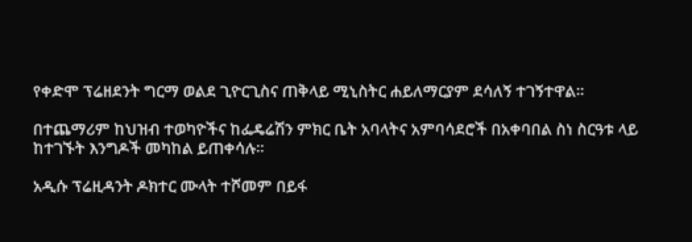የቀድሞ ፕሬዘደንት ግርማ ወልደ ጊዮርጊስና ጠቅላይ ሚኒስትር ሐይለማርያም ደሳለኝ ተገኝተዋል።

በተጨማሪም ከህዝብ ተወካዮችና ከፌዴሬሽን ምክር ቤት አባላትና አምባሳደሮች በአቀባበል ስነ ስርዓቱ ላይ ከተገኙት እንግዶች መካከል ይጠቀሳሉ።

አዲሱ ፕሬዚዳንት ዶክተር ሙላት ተሾመም በይፋ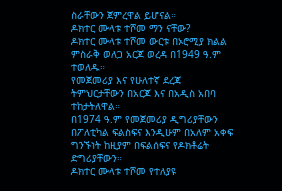ስራቸውን ጀምረዋል ይሆናል።
ዶክተር ሙላቱ ተሾመ ማን ናቸው?
ዶክተር ሙላቱ ተሾመ ውርቱ በኦሮሚያ ክልል ምስራቅ ወለጋ አርጆ ወረዳ በ1949 ዓ.ም ተወለዱ።
የመጀመሪያ እና የሁለተኛ ደረጃ ትምህርታቸውን በአርጆ እና በአዲስ አበባ ተከታትለዋል።
በ1974 ዓ.ም የመጀመሪያ ዲግሪያቸውን በፖለቲካል ፍልስፍና እንዲሁም በአለም አቀፍ ግንኙነት ከዚያም በፍልሰፍና የዶክቶሬት ድግሪያቸውን።
ዶክተር ሙላቱ ተሾመ የተለያዩ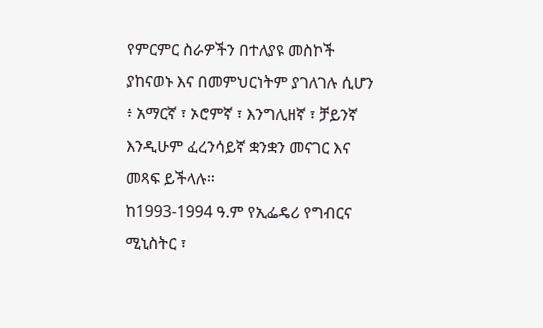የምርምር ስራዎችን በተለያዩ መስኮች ያከናወኑ እና በመምህርነትም ያገለገሉ ሲሆን ፥ አማርኛ ፣ ኦሮምኛ ፣ እንግሊዘኛ ፣ ቻይንኛ እንዲሁም ፈረንሳይኛ ቋንቋን መናገር እና መጻፍ ይችላሉ።
ከ1993-1994 ዓ.ም የኢፌዴሪ የግብርና ሚኒስትር ፣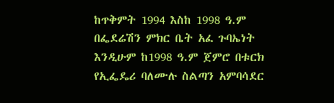ከጥቅምት 1994 እስከ 1998 ዓ.ም በፌደሬሽን ምክር ቤት አፈ ጉባኤነት እንዲሁም ከ1998 ዓ.ም ጀምሮ በቱርክ የኢፌዴሪ ባለሙሉ ስልጣን አምባሳደር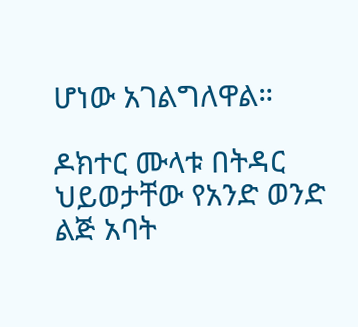ሆነው አገልግለዋል።

ዶክተር ሙላቱ በትዳር ህይወታቸው የአንድ ወንድ ልጅ አባት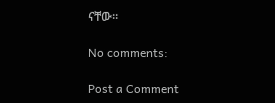ናቸው።

No comments:

Post a Comment